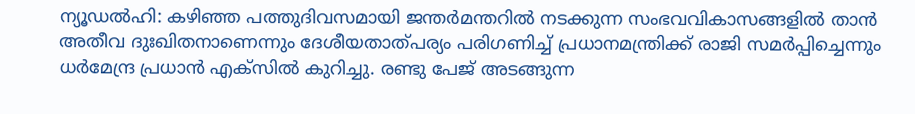ന്യൂഡൽഹി: കഴിഞ്ഞ പത്തുദിവസമായി ജന്തർമന്തറിൽ നടക്കുന്ന സംഭവവികാസങ്ങളിൽ താൻ അതീവ ദുഃഖിതനാണെന്നും ദേശീയതാത്പര്യം പരിഗണിച്ച് പ്രധാനമന്ത്രിക്ക് രാജി സമർപ്പിച്ചെന്നും ധർമേന്ദ്ര പ്രധാൻ എക്സിൽ കുറിച്ചു. രണ്ടു പേജ് അടങ്ങുന്ന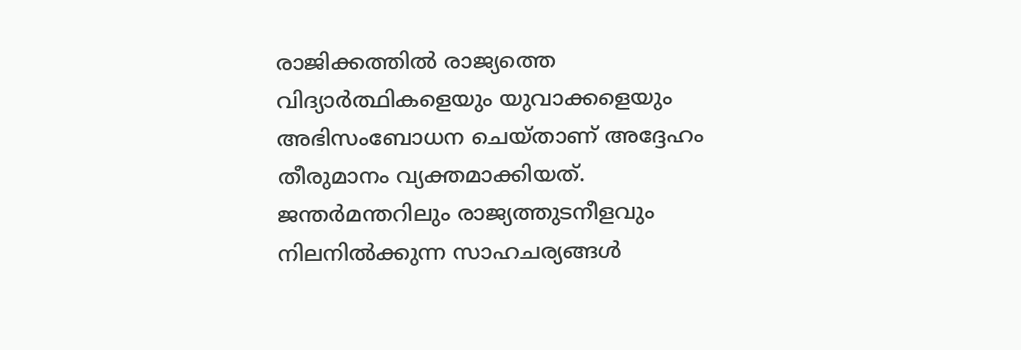രാജിക്കത്തിൽ രാജ്യത്തെ വിദ്യാർത്ഥികളെയും യുവാക്കളെയും അഭിസംബോധന ചെയ്താണ് അദ്ദേഹം തീരുമാനം വ്യക്തമാക്കിയത്.
ജന്തർമന്തറിലും രാജ്യത്തുടനീളവും നിലനിൽക്കുന്ന സാഹചര്യങ്ങൾ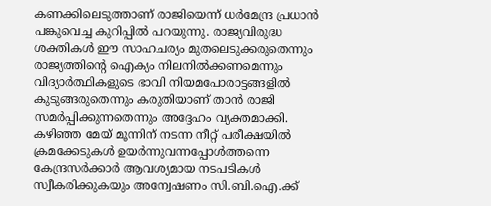കണക്കിലെടുത്താണ് രാജിയെന്ന് ധർമേന്ദ്ര പ്രധാൻ പങ്കുവെച്ച കുറിപ്പിൽ പറയുന്നു. രാജ്യവിരുദ്ധ ശക്തികൾ ഈ സാഹചര്യം മുതലെടുക്കരുതെന്നും രാജ്യത്തിന്റെ ഐക്യം നിലനിൽക്കണമെന്നും വിദ്യാർത്ഥികളുടെ ഭാവി നിയമപോരാട്ടങ്ങളിൽ കുടുങ്ങരുതെന്നും കരുതിയാണ് താൻ രാജി സമർപ്പിക്കുന്നതെന്നും അദ്ദേഹം വ്യക്തമാക്കി.
കഴിഞ്ഞ മേയ് മൂന്നിന് നടന്ന നീറ്റ് പരീക്ഷയിൽ ക്രമക്കേടുകൾ ഉയർന്നുവന്നപ്പോൾത്തന്നെ കേന്ദ്രസർക്കാർ ആവശ്യമായ നടപടികൾ സ്വീകരിക്കുകയും അന്വേഷണം സി.ബി.ഐ.ക്ക്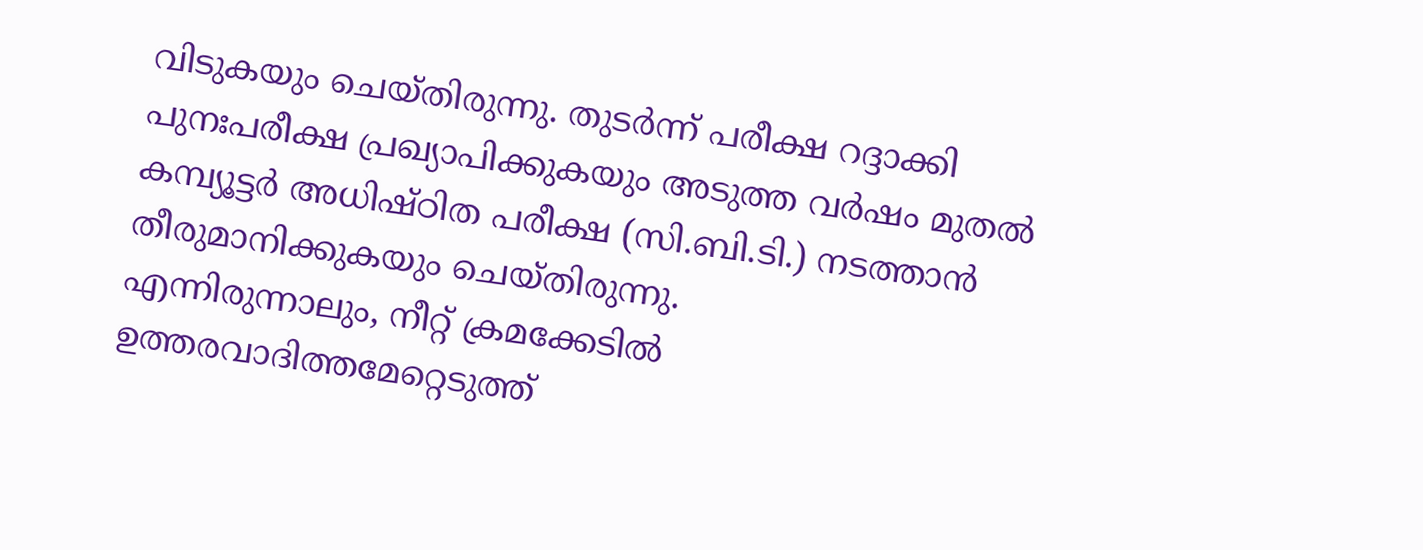വിടുകയും ചെയ്തിരുന്നു. തുടർന്ന് പരീക്ഷ റദ്ദാക്കി പുനഃപരീക്ഷ പ്രഖ്യാപിക്കുകയും അടുത്ത വർഷം മുതൽ കമ്പ്യൂട്ടർ അധിഷ്ഠിത പരീക്ഷ (സി.ബി.ടി.) നടത്താൻ തീരുമാനിക്കുകയും ചെയ്തിരുന്നു.
എന്നിരുന്നാലും, നീറ്റ് ക്രമക്കേടിൽ ഉത്തരവാദിത്തമേറ്റെടുത്ത്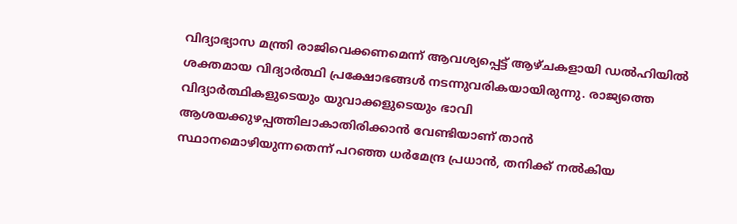വിദ്യാഭ്യാസ മന്ത്രി രാജിവെക്കണമെന്ന് ആവശ്യപ്പെട്ട് ആഴ്ചകളായി ഡൽഹിയിൽ ശക്തമായ വിദ്യാർത്ഥി പ്രക്ഷോഭങ്ങൾ നടന്നുവരികയായിരുന്നു. രാജ്യത്തെ വിദ്യാർത്ഥികളുടെയും യുവാക്കളുടെയും ഭാവി ആശയക്കുഴപ്പത്തിലാകാതിരിക്കാൻ വേണ്ടിയാണ് താൻ സ്ഥാനമൊഴിയുന്നതെന്ന് പറഞ്ഞ ധർമേന്ദ്ര പ്രധാൻ, തനിക്ക് നൽകിയ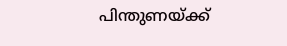പിന്തുണയ്ക്ക്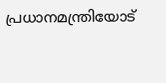പ്രധാനമന്ത്രിയോട്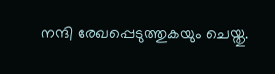നന്ദി രേഖപ്പെടുത്തുകയും ചെയ്തു.